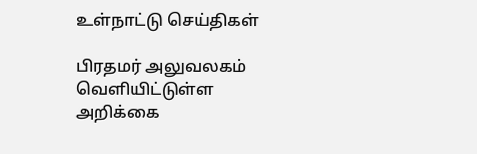உள்நாட்டு செய்திகள்

பிரதமர் அலுவலகம் வெளியிட்டுள்ள அறிக்கை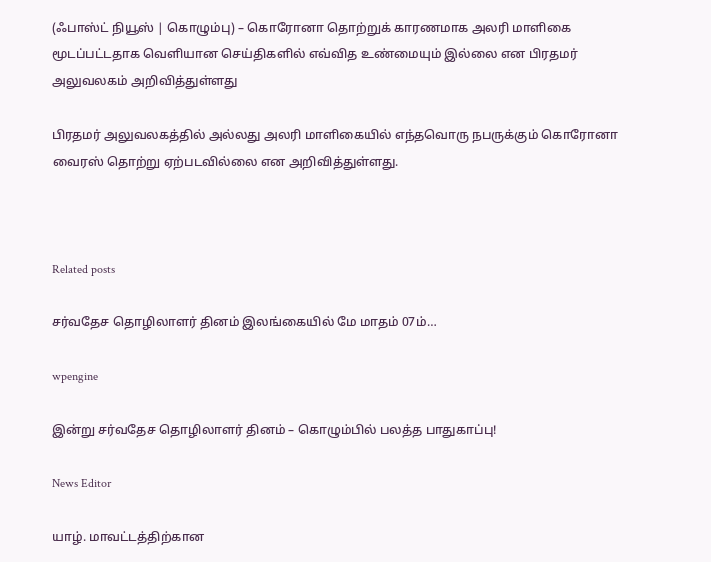(ஃபாஸ்ட் நியூஸ் | கொழும்பு) – கொரோனா தொற்றுக் காரணமாக அலரி மாளிகை மூடப்பட்டதாக வெளியான செய்திகளில் எவ்வித உண்மையும் இல்லை என பிரதமர் அலுவலகம் அறிவித்துள்ளது

பிரதமர் அலுவலகத்தில் அல்லது அலரி மாளிகையில் எந்தவொரு நபருக்கும் கொரோனா வைரஸ் தொற்று ஏற்படவில்லை என அறிவித்துள்ளது.



Related posts

சர்வதேச தொழிலாளர் தினம் இலங்கையில் மே மாதம் 07ம்…

wpengine

இன்று சர்வதேச தொழிலாளர் தினம் – கொழும்பில் பலத்த பாதுகாப்பு!

News Editor

யாழ். மாவட்டத்திற்கான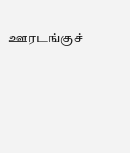ஊரடங்குச்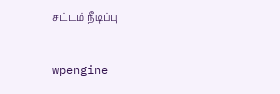சட்டம் நீடிப்பு

wpengine